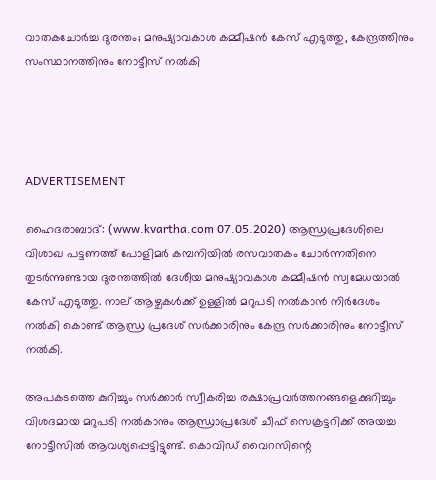വാതകചോര്‍ച്ച ദുരന്തം; മനുഷ്യാവകാശ കമ്മീഷന്‍ കേസ് എടുത്തു, കേന്ദ്രത്തിനും സംസ്ഥാനത്തിനും നോട്ടീസ് നല്‍കി




ADVERTISEMENT

ഹൈദരാബാദ്: (www.kvartha.com 07.05.2020) ആന്ധ്രപ്രദേശിലെ വിശാഖ പട്ടണത്ത് പോളിമര്‍ കമ്പനിയില്‍ രസവാതകം ചോര്‍ന്നതിനെ തുടര്‍ന്നുണ്ടായ ദുരന്തത്തില്‍ ദേശീയ മനുഷ്യാവകാശ കമ്മീഷന്‍ സ്വമേധയാല്‍ കേസ് എടുത്തു. നാല് ആഴ്ചകള്‍ക്ക് ഉള്ളില്‍ മറുപടി നല്‍കാന്‍ നിര്‍ദേശം നല്‍കി കൊണ്ട് ആന്ധ്ര പ്രദേശ് സര്‍ക്കാരിനും കേന്ദ്ര സര്‍ക്കാരിനും നോട്ടീസ് നല്‍കി.

അപകടത്തെ കുറിച്ചും സര്‍ക്കാര്‍ സ്വീകരിച്ച രക്ഷാപ്രവര്‍ത്തനങ്ങളെക്കുറിച്ചും വിശദമായ മറുപടി നല്‍കാനും ആന്ധ്രാപ്രദേശ് ചീഫ് സെക്രട്ടറിക്ക് അയച്ച നോട്ടീസില്‍ ആവശ്യപ്പെട്ടിട്ടുണ്ട്. കൊവിഡ് വൈറസിന്റെ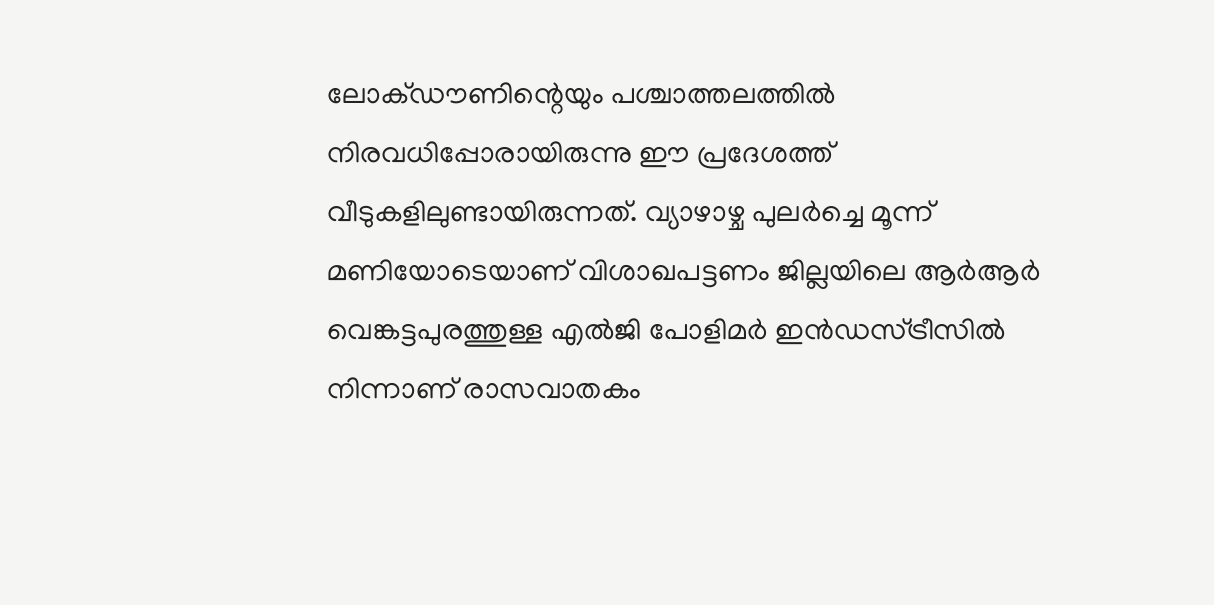ലോക്ഡൗണിന്റെയും പശ്ചാത്തലത്തില്‍ നിരവധിപ്പോരായിരുന്നു ഈ പ്രദേശത്ത് വീടുകളിലുണ്ടായിരുന്നത്. വ്യാഴാഴ്ച പുലര്‍ച്ചെ മൂന്ന് മണിയോടെയാണ് വിശാഖപട്ടണം ജില്ലയിലെ ആര്‍ആര്‍ വെങ്കട്ടപുരത്തുള്ള എല്‍ജി പോളിമര്‍ ഇന്‍ഡസ്ട്രീസില്‍ നിന്നാണ് രാസവാതകം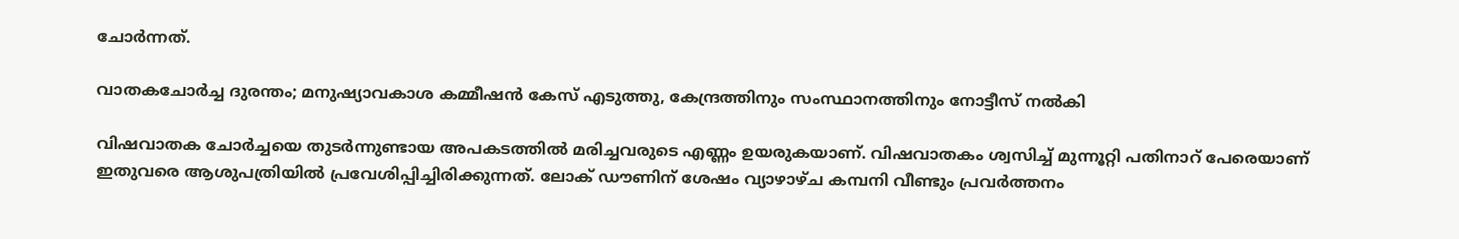ചോര്‍ന്നത്.

വാതകചോര്‍ച്ച ദുരന്തം; മനുഷ്യാവകാശ കമ്മീഷന്‍ കേസ് എടുത്തു, കേന്ദ്രത്തിനും സംസ്ഥാനത്തിനും നോട്ടീസ് നല്‍കി

വിഷവാതക ചോര്‍ച്ചയെ തുടര്‍ന്നുണ്ടായ അപകടത്തില്‍ മരിച്ചവരുടെ എണ്ണം ഉയരുകയാണ്. വിഷവാതകം ശ്വസിച്ച് മുന്നൂറ്റി പതിനാറ് പേരെയാണ് ഇതുവരെ ആശുപത്രിയില്‍ പ്രവേശിപ്പിച്ചിരിക്കുന്നത്. ലോക് ഡൗണിന് ശേഷം വ്യാഴാഴ്ച കമ്പനി വീണ്ടും പ്രവര്‍ത്തനം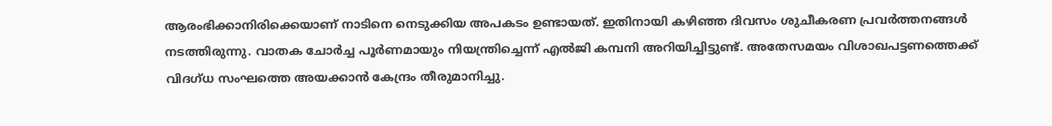ആരംഭിക്കാനിരിക്കെയാണ് നാടിനെ നെടുക്കിയ അപകടം ഉണ്ടായത്. ഇതിനായി കഴിഞ്ഞ ദിവസം ശുചീകരണ പ്രവര്‍ത്തനങ്ങള്‍ നടത്തിരുന്നു. വാതക ചോര്‍ച്ച പൂര്‍ണമായും നിയന്ത്രിച്ചെന്ന് എല്‍ജി കമ്പനി അറിയിച്ചിട്ടുണ്ട്. അതേസമയം വിശാഖപട്ടണത്തെക്ക് വിദഗ്ധ സംഘത്തെ അയക്കാന്‍ കേന്ദ്രം തീരുമാനിച്ചു.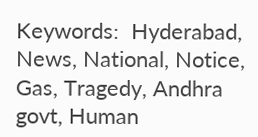Keywords:  Hyderabad, News, National, Notice, Gas, Tragedy, Andhra govt, Human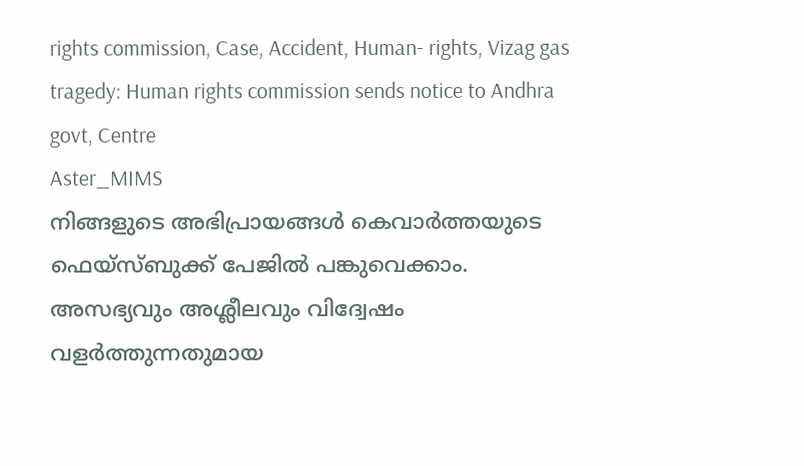rights commission, Case, Accident, Human- rights, Vizag gas tragedy: Human rights commission sends notice to Andhra govt, Centre
Aster_MIMS
നിങ്ങളുടെ അഭിപ്രായങ്ങൾ കെവാർത്തയുടെ ഫെയ്‌സ്‌ബുക്ക് പേജിൽ പങ്കുവെക്കാം. അസഭ്യവും അശ്ലീലവും വിദ്വേഷം വളർത്തുന്നതുമായ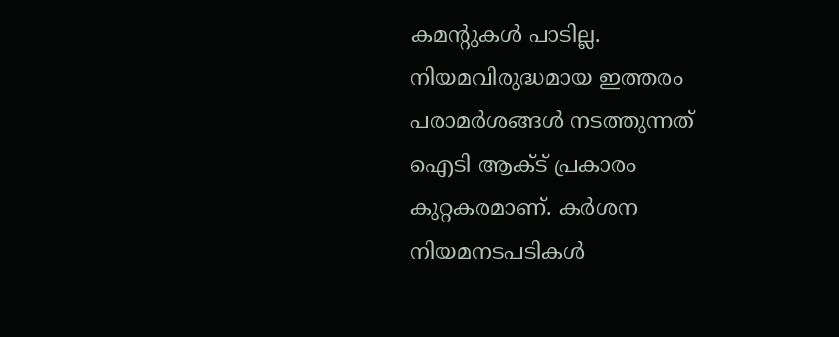കമന്റുകൾ പാടില്ല. നിയമവിരുദ്ധമായ ഇത്തരം പരാമർശങ്ങൾ നടത്തുന്നത് ഐടി ആക്ട് പ്രകാരം കുറ്റകരമാണ്. കർശന നിയമനടപടികൾ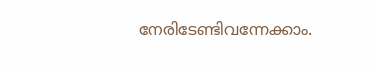നേരിടേണ്ടിവന്നേക്കാം.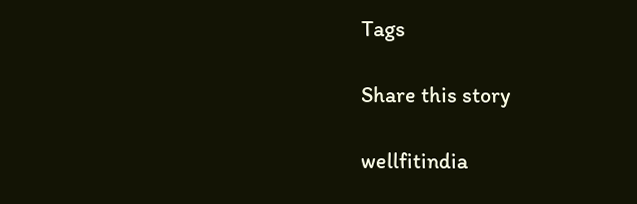Tags

Share this story

wellfitindia